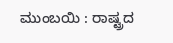ಮುಂಬಯಿ : ರಾಷ್ಟ್ರದ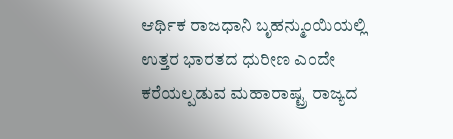ಆರ್ಥಿಕ ರಾಜಧಾನಿ ಬೃಹನ್ಮುಂಯಿಯಲ್ಲಿ ಉತ್ತರ ಭಾರತದ ಧುರೀಣ ಎಂದೇ ಕರೆಯಲ್ಪಡುವ ಮಹಾರಾಷ್ಟ್ರ ರಾಜ್ಯದ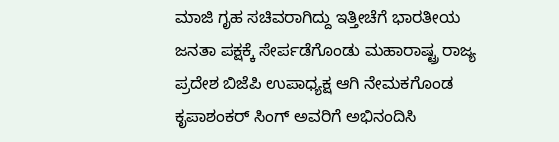ಮಾಜಿ ಗೃಹ ಸಚಿವರಾಗಿದ್ದು ಇತ್ತೀಚೆಗೆ ಭಾರತೀಯ ಜನತಾ ಪಕ್ಷಕ್ಕೆ ಸೇರ್ಪಡೆಗೊಂಡು ಮಹಾರಾಷ್ಟ್ರ ರಾಜ್ಯ ಪ್ರದೇಶ ಬಿಜೆಪಿ ಉಪಾಧ್ಯಕ್ಷ ಆಗಿ ನೇಮಕಗೊಂಡ ಕೃಪಾಶಂಕರ್ ಸಿಂಗ್ ಅವರಿಗೆ ಅಭಿನಂದಿಸಿ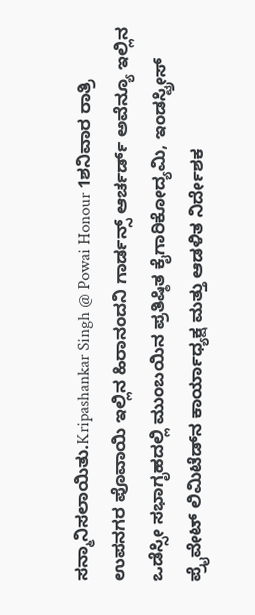ಸನ್ಮಾನಿಸಲಾಯಿತು.Kripashankar Singh @ Powai Honour 1ಶನಿವಾರ ರಾತ್ರಿ ಉಪನಗರ ಪೊವಾಯಿ ಇಲ್ಲಿನ ಹಿರಾನಂದನಿ ಗಾರ್ಡನ್ಸ್ ಆರ್ಚರ್ಡ್ ಅವೆನ್ಯೂ ಇಲ್ಲಿನ ಒಡೆಸ್ಸೀ ಸಭಾಗೃಹದಲ್ಲಿ ಮುಂಬಯಿನ ಪ್ರತಿಷ್ಠಿತ ಕೈಗಾರಿಕೋದ್ಯಮಿ, ಇಂಡಸ್ಟ್ರೀಸ್ ಪ್ರೈವೇಟ್ ಲಿಮಿಟೆಡ್‌ನ ಕಾರ್ಯಾಧ್ಯಕ್ಷ ಮತ್ತು ಆಡಳಿತ ನಿರ್ದೇಶಕ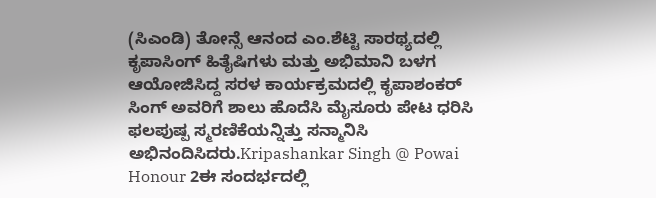(ಸಿಎಂಡಿ) ತೋನ್ಸೆ ಆನಂದ ಎಂ.ಶೆಟ್ಟಿ ಸಾರಥ್ಯದಲ್ಲಿ ಕೃಪಾಸಿಂಗ್ ಹಿತೈಷಿಗಳು ಮತ್ತು ಅಭಿಮಾನಿ ಬಳಗ ಆಯೋಜಿಸಿದ್ದ ಸರಳ ಕಾರ್ಯಕ್ರಮದಲ್ಲಿ ಕೃಪಾಶಂಕರ್ ಸಿಂಗ್ ಅವರಿಗೆ ಶಾಲು ಹೊದೆಸಿ ಮೈಸೂರು ಪೇಟ ಧರಿಸಿ ಫಲಪುಷ್ಪ ಸ್ಮರಣಿಕೆಯನ್ನಿತ್ತು ಸನ್ಮಾನಿಸಿ ಅಭಿನಂದಿಸಿದರು.Kripashankar Singh @ Powai Honour 2ಈ ಸಂದರ್ಭದಲ್ಲಿ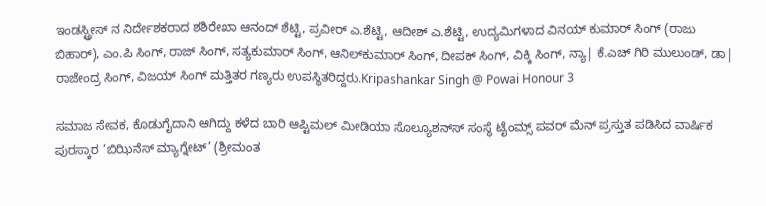ಇಂಡಸ್ಟ್ರೀಸ್ ನ ನಿರ್ದೇಶಕರಾದ ಶಶಿರೇಖಾ ಆನಂದ್ ಶೆಟ್ಟಿ, ಪ್ರವೀರ್ ಎ.ಶೆಟ್ಟಿ, ಆದೀಶ್ ಎ.ಶೆಟ್ಟಿ, ಉದ್ಯಮಿಗಳಾದ ವಿನಯ್ ಕುಮಾರ್ ಸಿಂಗ್ (ರಾಜು ಬಿಹಾರ್), ಎಂ.ಪಿ ಸಿಂಗ್, ರಾಜ್ ಸಿಂಗ್, ಸತ್ಯಕುಮಾರ್ ಸಿಂಗ್, ಆನಿಲ್‌ಕುಮಾರ್ ಸಿಂಗ್, ದೀಪಕ್ ಸಿಂಗ್, ವಿಕ್ಕಿ ಸಿಂಗ್, ನ್ಯಾ| ಕೆ.ಎಚ್ ಗಿರಿ ಮುಲುಂಡ್, ಡಾ| ರಾಜೇಂದ್ರ ಸಿಂಗ್, ವಿಜಯ್ ಸಿಂಗ್ ಮತ್ತಿತರ ಗಣ್ಯರು ಉಪಸ್ಥಿತರಿದ್ದರು.Kripashankar Singh @ Powai Honour 3

ಸಮಾಜ ಸೇವಕ, ಕೊಡುಗೈದಾನಿ ಆಗಿದ್ದು ಕಳೆದ ಬಾರಿ ಆಪ್ಟಿಮಲ್ ಮೀಡಿಯಾ ಸೊಲ್ಯೂಶನ್‌ಸ್ ಸಂಸ್ಥೆ ಟೈಂಮ್ಸ್ ಪವರ್ ಮೆನ್ ಪ್ರಸ್ತುತ ಪಡಿಸಿದ ವಾರ್ಷಿಕ ಪುರಸ್ಕಾರ ‘ಬಿಝಿನೆಸ್ ಮ್ಯಾಗ್ನೇಟ್’ (ಶ್ರೀಮಂತ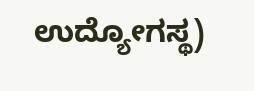ಉದ್ಯೋಗಸ್ಥ)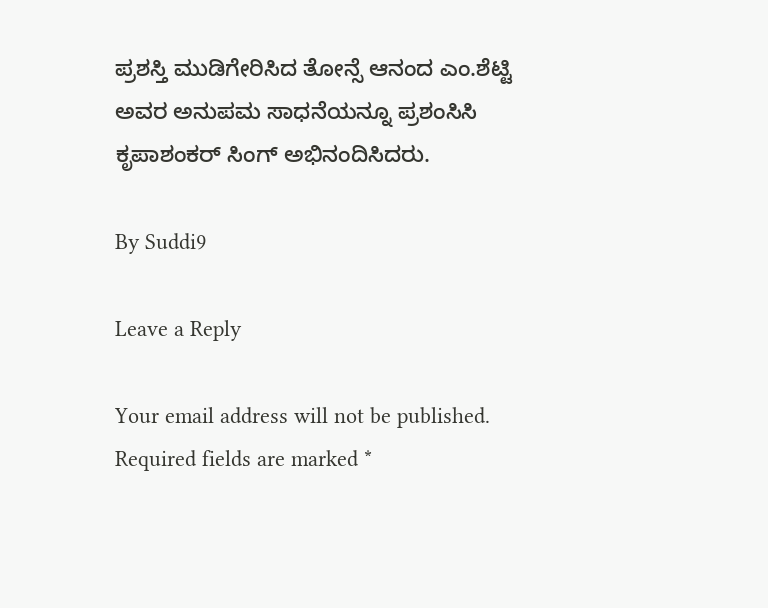ಪ್ರಶಸ್ತಿ ಮುಡಿಗೇರಿಸಿದ ತೋನ್ಸೆ ಆನಂದ ಎಂ.ಶೆಟ್ಟಿ ಅವರ ಅನುಪಮ ಸಾಧನೆಯನ್ನೂ ಪ್ರಶಂಸಿಸಿ ಕೃಪಾಶಂಕರ್ ಸಿಂಗ್ ಅಭಿನಂದಿಸಿದರು.

By Suddi9

Leave a Reply

Your email address will not be published. Required fields are marked *